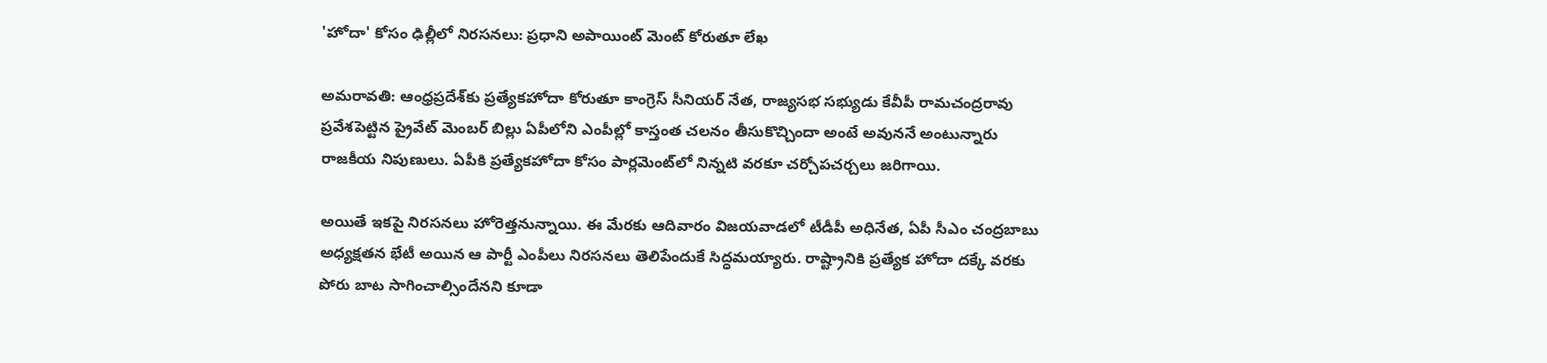'హోదా' కోసం ఢిల్లీలో నిరసనలు: ప్రధాని అపాయింట్ మెంట్ కోరుతూ లేఖ

అమరావతి: ఆంధ్రప్రదేశ్‌కు ప్రత్యేకహోదా కోరుతూ కాంగ్రెస్ సీనియర్ నేత, రాజ్యసభ సభ్యుడు కేవీపీ రామచంద్రరావు ప్రవేశపెట్టిన ప్రైవేట్ మెంబర్ బిల్లు ఏపీలోని ఎంపీల్లో కాస్తంత చలనం తీసుకొచ్చిందా అంటే అవుననే అంటున్నారు రాజకీయ నిపుణులు. ఏపీకి ప్రత్యేకహోదా కోసం పార్లమెంట్‌లో నిన్నటి వరకూ చర్చోపచర్చలు జరిగాయి.

అయితే ఇకపై నిరసనలు హోరెత్తనున్నాయి. ఈ మేరకు ఆదివారం విజయవాడలో టీడీపీ అధినేత, ఏపీ సీఎం చంద్రబాబు అధ్యక్షతన భేటీ అయిన ఆ పార్టీ ఎంపీలు నిరసనలు తెలిపేందుకే సిద్ధమయ్యారు. రాష్ట్రానికి ప్రత్యేక హోదా దక్కే వరకు పోరు బాట సాగించాల్సిందేనని కూడా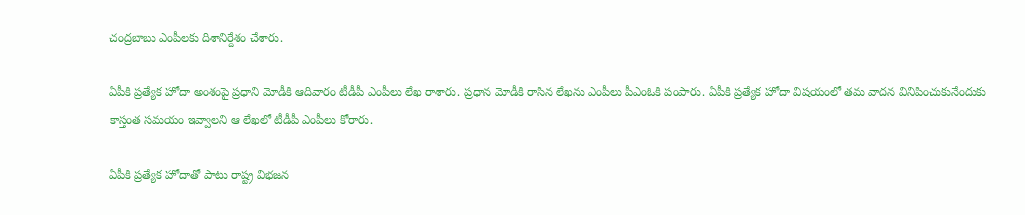చంద్రబాబు ఎంపీలకు దిశానిర్దేశం చేశారు.

ఏపీకి ప్రత్యేక హోదా అంశంపై ప్రధాని మోడీకి ఆదివారం టీడీపీ ఎంపీలు లేఖ రాశారు. ప్రధాన మోడీకి రాసిన లేఖను ఎంపీలు పీఎంఓకి పంపారు. ఏపీకి ప్రత్యేక హోదా విషయంలో తమ వాదన వినిపించుకునేందుకు కాస్తంత సమయం ఇవ్వాలని ఆ లేఖలో టీడీపీ ఎంపీలు కోరారు.

ఏపీకి ప్రత్యేక హోదాతో పాటు రాష్ట్ర విభజన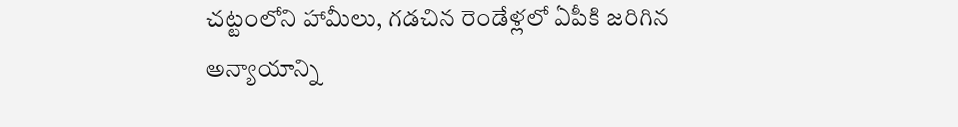చట్టంలోని హామీలు, గడచిన రెండేళ్లలో ఏపీకి జరిగిన అన్యాయాన్ని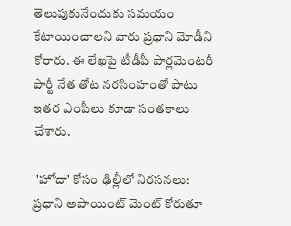తెలుపుకునేందుకు సమయం కేటాయించాలని వారు ప్రధాని మోడీని కోరారు. ఈ లేఖపై టీడీపీ పార్లమెంటరీ పార్టీ నేత తోట నరసింహంతో పాటు ఇతర ఎంపీలు కూడా సంతకాలు చేశారు.

 'హోదా' కోసం ఢిల్లీలో నిరసనలు: ప్రధాని అపాయింట్ మెంట్ కోరుతూ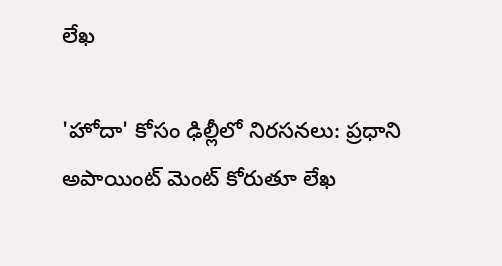లేఖ

'హోదా' కోసం ఢిల్లీలో నిరసనలు: ప్రధాని అపాయింట్ మెంట్ కోరుతూ లేఖ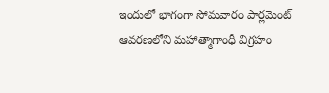ఇందులో భాగంగా సోమవారం పార్లమెంట్ ఆవరణలోని మహాత్మాగాంధీ విగ్రహం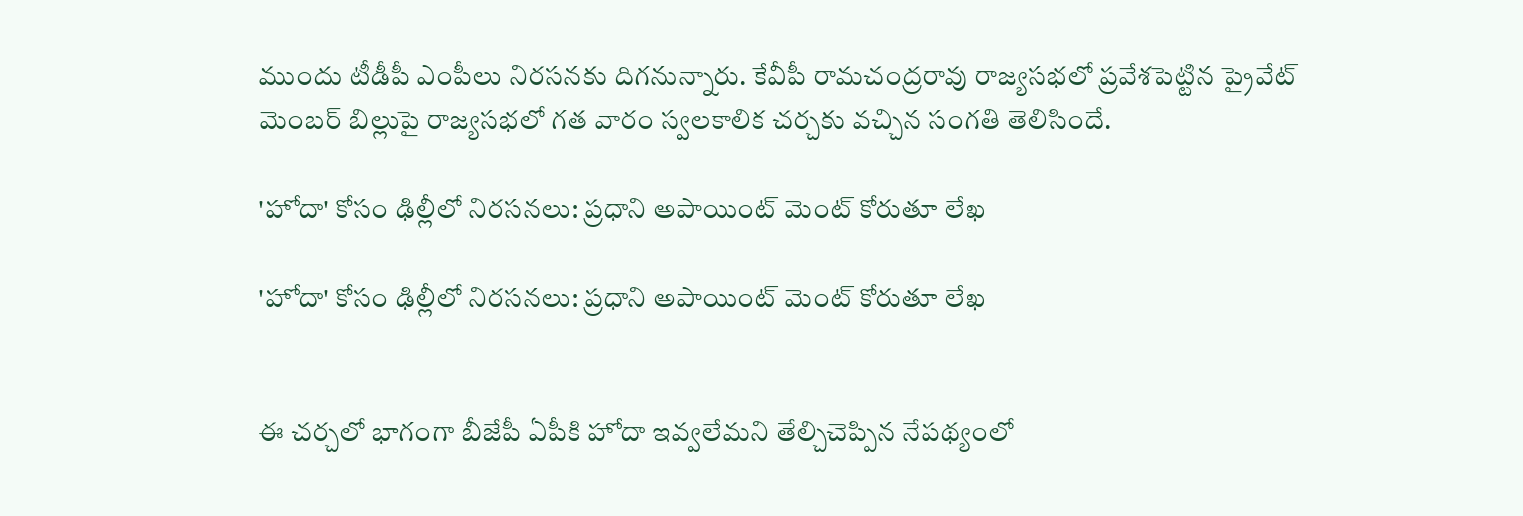ముందు టీడీపీ ఎంపీలు నిరసనకు దిగనున్నారు. కేవీపీ రామచంద్రరావు రాజ్యసభలో ప్రవేశపెట్టిన ప్రైవేట్ మెంబర్ బిల్లుపై రాజ్యసభలో గత వారం స్వలకాలిక చర్చకు వచ్చిన సంగతి తెలిసిందే.

'హోదా' కోసం ఢిల్లీలో నిరసనలు: ప్రధాని అపాయింట్ మెంట్ కోరుతూ లేఖ

'హోదా' కోసం ఢిల్లీలో నిరసనలు: ప్రధాని అపాయింట్ మెంట్ కోరుతూ లేఖ


ఈ చర్చలో భాగంగా బీజేపీ ఏపీకి హోదా ఇవ్వలేమని తేల్చిచెప్పిన నేపథ్యంలో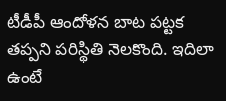టీడీపీ ఆందోళన బాట పట్టక తప్పని పరిస్థితి నెలకొంది. ఇదిలా ఉంటే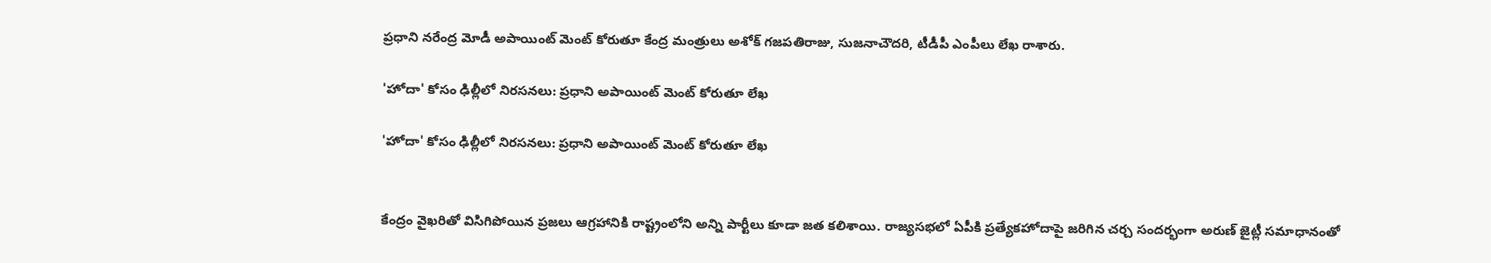ప్రధాని నరేంద్ర మోడీ అపాయింట్ మెంట్ కోరుతూ కేంద్ర మంత్రులు అశోక్ గజపతిరాజు, సుజనాచౌదరి, టీడీపీ ఎంపీలు లేఖ రాశారు.

'హోదా' కోసం ఢిల్లీలో నిరసనలు: ప్రధాని అపాయింట్ మెంట్ కోరుతూ లేఖ

'హోదా' కోసం ఢిల్లీలో నిరసనలు: ప్రధాని అపాయింట్ మెంట్ కోరుతూ లేఖ


కేంద్రం వైఖరితో విసిగిపోయిన ప్రజలు ఆగ్రహానికి రాష్ట్రంలోని అన్ని పార్టీలు కూడా జత కలిశాయి. రాజ్యసభలో ఏపీకి ప్రత్యేకహోదాపై జరిగిన చర్చ సందర్భంగా అరుణ్ జైట్లీ సమాధానంతో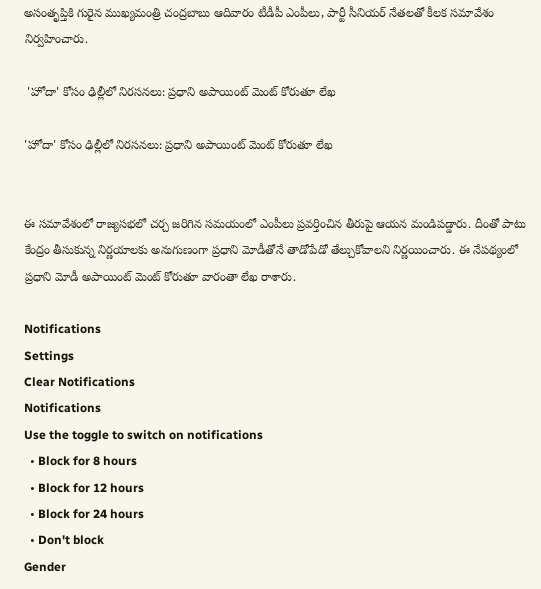అసంతృప్తికి గురైన ముఖ్యమంత్రి చంద్రబాబు ఆదివారం టీడీపీ ఎంపీలు, పార్టీ సీనియర్ నేతలతో కీలక సమావేశం నిర్వహించారు.

 'హోదా' కోసం ఢిల్లీలో నిరసనలు: ప్రధాని అపాయింట్ మెంట్ కోరుతూ లేఖ

'హోదా' కోసం ఢిల్లీలో నిరసనలు: ప్రధాని అపాయింట్ మెంట్ కోరుతూ లేఖ


ఈ సమావేశంలో రాజ్యసభలో చర్చ జరిగిన సమయంలో ఎంపీలు ప్రవర్తించిన తీరుపై ఆయన మండిపడ్డారు. దీంతో పాటు కేంద్రం తీసుకున్న నిర్ణయాలకు అనుగుణంగా ప్రధాని మోడీతోనే తాడోపేడో తేల్చుకోవాలని నిర్ణయించారు. ఈ నేపథ్యంలో ప్రధాని మోడీ అపాయింట్ మెంట్ కోరుతూ వారంతా లేఖ రాశారు.

Notifications
Settings
Clear Notifications
Notifications
Use the toggle to switch on notifications
  • Block for 8 hours
  • Block for 12 hours
  • Block for 24 hours
  • Don't block
Gender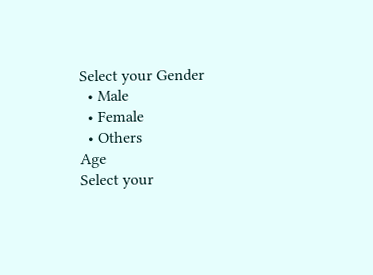Select your Gender
  • Male
  • Female
  • Others
Age
Select your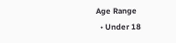Age Range
  • Under 18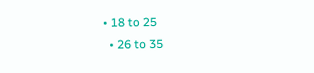• 18 to 25
  • 26 to 35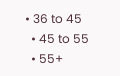• 36 to 45
  • 45 to 55
  • 55+